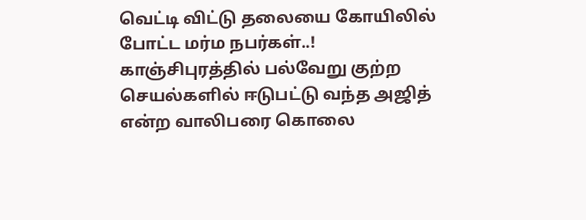வெட்டி விட்டு தலையை கோயிலில் போட்ட மர்ம நபர்கள்..!
காஞ்சிபுரத்தில் பல்வேறு குற்ற செயல்களில் ஈடுபட்டு வந்த அஜித் என்ற வாலிபரை கொலை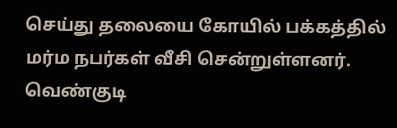செய்து தலையை கோயில் பக்கத்தில் மர்ம நபர்கள் வீசி சென்றுள்ளனர்.
வெண்குடி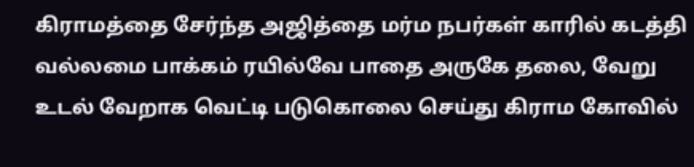கிராமத்தை சேர்ந்த அஜித்தை மர்ம நபர்கள் காரில் கடத்தி வல்லமை பாக்கம் ரயில்வே பாதை அருகே தலை, வேறு உடல் வேறாக வெட்டி படுகொலை செய்து கிராம கோவில்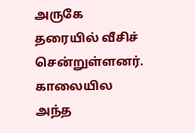அருகே தரையில் வீசிச் சென்றுள்ளனர்.
காலையில அந்த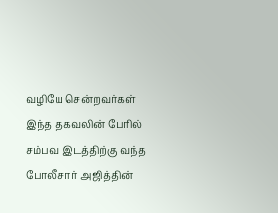வழியே சென்றவர்கள் இந்த தகவலின் பேரில் சம்பவ இடத்திற்கு வந்த போலீசார் அஜித்தின்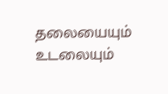தலையையும் உடலையும்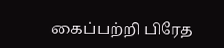கைப்பற்றி பிரேத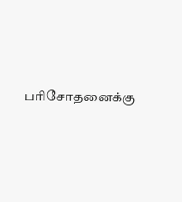பரிசோதனைக்கு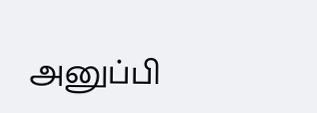அனுப்பி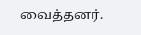வைத்தனர்.